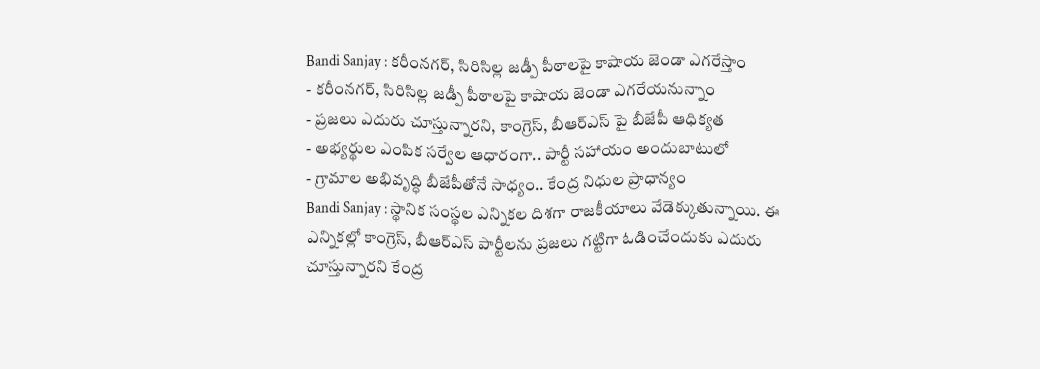Bandi Sanjay : కరీంనగర్, సిరిసిల్ల జడ్పీ పీఠాలపై కాషాయ జెండా ఎగరేస్తాం
- కరీంనగర్, సిరిసిల్ల జడ్పీ పీఠాలపై కాషాయ జెండా ఎగరేయనున్నాం
- ప్రజలు ఎదురు చూస్తున్నారని, కాంగ్రెస్, బీఆర్ఎస్ పై బీజేపీ ఆధిక్యత
- అభ్యర్థుల ఎంపిక సర్వేల ఆధారంగా.. పార్టీ సహాయం అందుబాటులో
- గ్రామాల అభివృద్ధి బీజేపీతోనే సాధ్యం.. కేంద్ర నిధుల ప్రాధాన్యం
Bandi Sanjay : స్థానిక సంస్థల ఎన్నికల దిశగా రాజకీయాలు వేడెక్కుతున్నాయి. ఈ ఎన్నికల్లో కాంగ్రెస్, బీఆర్ఎస్ పార్టీలను ప్రజలు గట్టిగా ఓడించేందుకు ఎదురు చూస్తున్నారని కేంద్ర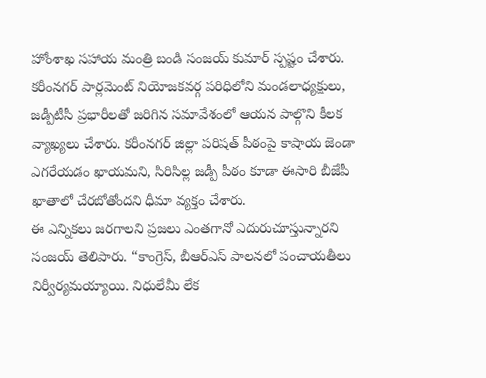హోంశాఖ సహాయ మంత్రి బండి సంజయ్ కుమార్ స్పష్టం చేశారు. కరీంనగర్ పార్లమెంట్ నియోజకవర్గ పరిధిలోని మండలాధ్యక్షులు, జడ్పీటీసీ ప్రభారీలతో జరిగిన సమావేశంలో ఆయన పాల్గొని కీలక వ్యాఖ్యలు చేశారు. కరీంనగర్ జిల్లా పరిషత్ పీఠంపై కాషాయ జెండా ఎగరేయడం ఖాయమని, సిరిసిల్ల జడ్పీ పీఠం కూడా ఈసారి బీజేపీ ఖాతాలో చేరబోతోందని ధీమా వ్యక్తం చేశారు.
ఈ ఎన్నికలు జరగాలని ప్రజలు ఎంతగానో ఎదురుచూస్తున్నారని సంజయ్ తెలిపారు. “కాంగ్రెస్, బీఆర్ఎస్ పాలనలో పంచాయతీలు నిర్వీర్యమయ్యాయి. నిధులేమీ లేక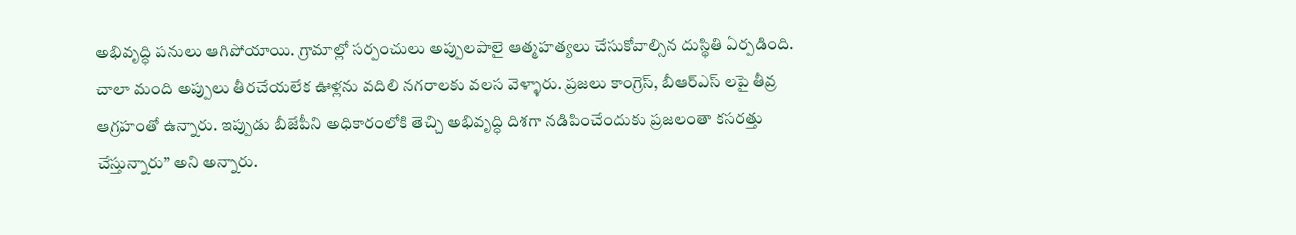అభివృద్ధి పనులు ఆగిపోయాయి. గ్రామాల్లో సర్పంచులు అప్పులపాలై ఆత్మహత్యలు చేసుకోవాల్సిన దుస్థితి ఏర్పడింది. చాలా మంది అప్పులు తీరచేయలేక ఊళ్లను వదిలి నగరాలకు వలస వెళ్ళారు. ప్రజలు కాంగ్రెస్, బీఆర్ఎస్ లపై తీవ్ర ఆగ్రహంతో ఉన్నారు. ఇప్పుడు బీజేపీని అధికారంలోకి తెచ్చి అభివృద్ధి దిశగా నడిపించేందుకు ప్రజలంతా కసరత్తు చేస్తున్నారు” అని అన్నారు.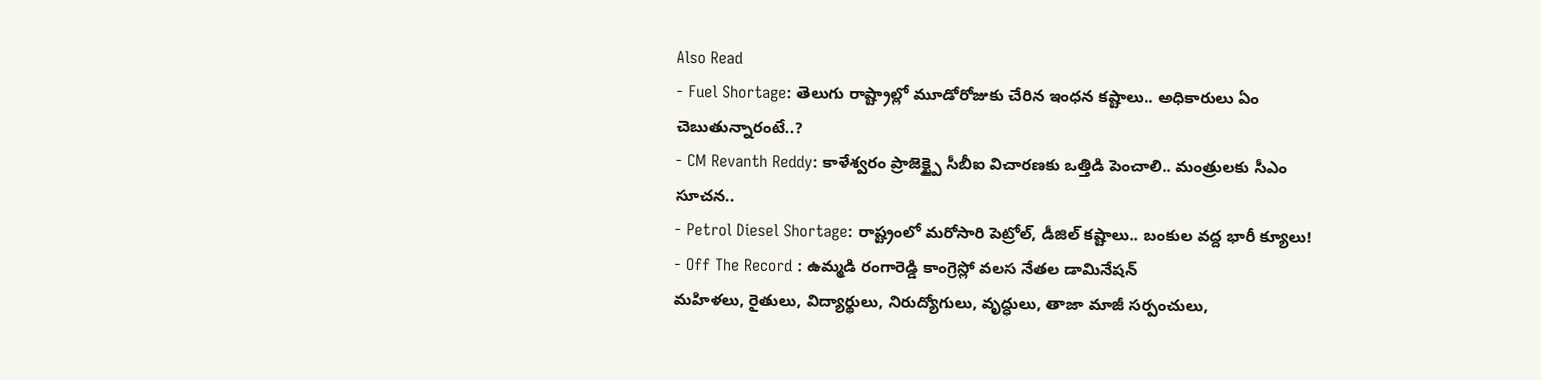Also Read
- Fuel Shortage: తెలుగు రాష్ట్రాల్లో మూడోరోజుకు చేరిన ఇంధన కష్టాలు.. అధికారులు ఏం చెబుతున్నారంటే..?
- CM Revanth Reddy: కాళేశ్వరం ప్రాజెక్ట్పై సీబీఐ విచారణకు ఒత్తిడి పెంచాలి.. మంత్రులకు సీఎం సూచన..
- Petrol Diesel Shortage: రాష్ట్రంలో మరోసారి పెట్రోల్, డీజిల్ కష్టాలు.. బంకుల వద్ద భారీ క్యూలు!
- Off The Record : ఉమ్మడి రంగారెడ్డి కాంగ్రెస్లో వలస నేతల డామినేషన్
మహిళలు, రైతులు, విద్యార్థులు, నిరుద్యోగులు, వృద్ధులు, తాజా మాజీ సర్పంచులు,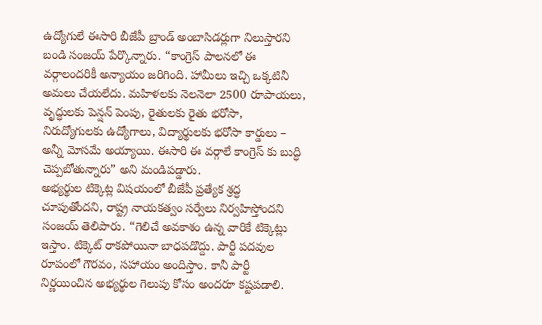ఉద్యోగులే ఈసారి బీజేపీ బ్రాండ్ అంబాసిడర్లుగా నిలుస్తారని బండి సంజయ్ పేర్కొన్నారు. “కాంగ్రెస్ పాలనలో ఈ వర్గాలందరికీ అన్యాయం జరిగింది. హామీలు ఇచ్చి ఒక్కటినీ అమలు చేయలేదు. మహిళలకు నెలనెలా 2500 రూపాయలు, వృద్ధులకు పెన్షన్ పెంపు, రైతులకు రైతు భరోసా, నిరుద్యోగులకు ఉద్యోగాలు, విద్యార్థులకు భరోసా కార్డులు – అన్నీ మోసమే అయ్యాయి. ఈసారి ఈ వర్గాలే కాంగ్రెస్ కు బుద్ధి చెప్పబోతున్నారు” అని మండిపడ్డారు.
అభ్యర్థుల టిక్కెట్ల విషయంలో బీజేపీ ప్రత్యేక శ్రద్ధ చూపుతోందని, రాష్ట్ర నాయకత్వం సర్వేలు నిర్వహిస్తోందని సంజయ్ తెలిపారు. “గెలిచే అవకాశం ఉన్న వారికే టిక్కెట్లు ఇస్తాం. టిక్కెట్ రాకపోయినా బాధపడొద్దు. పార్టీ పదవుల రూపంలో గౌరవం, సహాయం అందిస్తాం. కానీ పార్టీ నిర్ణయించిన అభ్యర్థుల గెలుపు కోసం అందరూ కష్టపడాలి.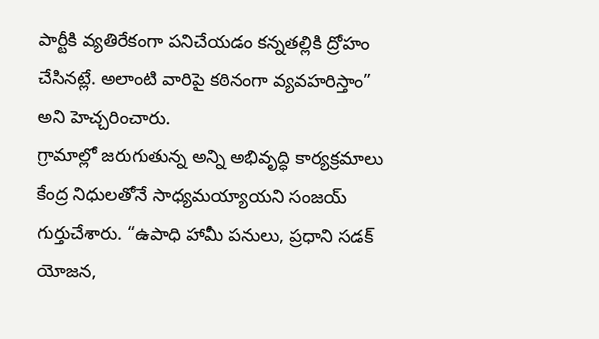పార్టీకి వ్యతిరేకంగా పనిచేయడం కన్నతల్లికి ద్రోహం చేసినట్లే. అలాంటి వారిపై కఠినంగా వ్యవహరిస్తాం” అని హెచ్చరించారు.
గ్రామాల్లో జరుగుతున్న అన్ని అభివృద్ధి కార్యక్రమాలు కేంద్ర నిధులతోనే సాధ్యమయ్యాయని సంజయ్ గుర్తుచేశారు. “ఉపాధి హామీ పనులు, ప్రధాని సడక్ యోజన,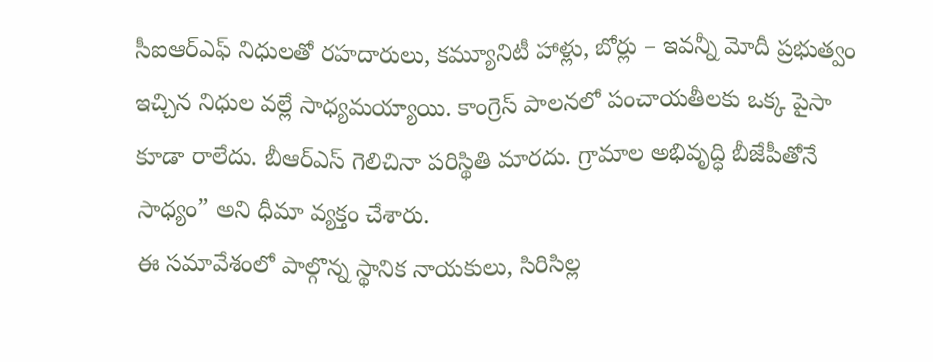సీఐఆర్ఎఫ్ నిధులతో రహదారులు, కమ్యూనిటీ హాళ్లు, బోర్లు – ఇవన్నీ మోదీ ప్రభుత్వం ఇచ్చిన నిధుల వల్లే సాధ్యమయ్యాయి. కాంగ్రెస్ పాలనలో పంచాయతీలకు ఒక్క పైసా కూడా రాలేదు. బీఆర్ఎస్ గెలిచినా పరిస్థితి మారదు. గ్రామాల అభివృద్ధి బీజేపీతోనే సాధ్యం” అని ధీమా వ్యక్తం చేశారు.
ఈ సమావేశంలో పాల్గొన్న స్థానిక నాయకులు, సిరిసిల్ల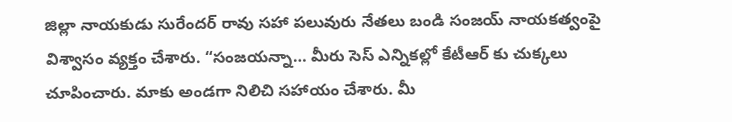జిల్లా నాయకుడు సురేందర్ రావు సహా పలువురు నేతలు బండి సంజయ్ నాయకత్వంపై విశ్వాసం వ్యక్తం చేశారు. “సంజయన్నా… మీరు సెస్ ఎన్నికల్లో కేటీఆర్ కు చుక్కలు చూపించారు. మాకు అండగా నిలిచి సహాయం చేశారు. మీ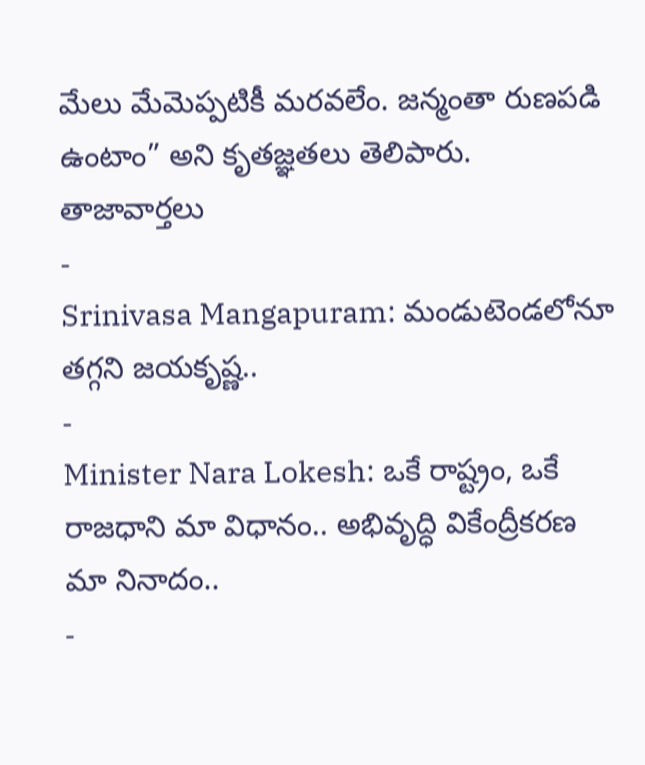మేలు మేమెప్పటికీ మరవలేం. జన్మంతా రుణపడి ఉంటాం” అని కృతజ్ఞతలు తెలిపారు.
తాజావార్తలు
-
Srinivasa Mangapuram: మండుటెండలోనూ తగ్గని జయకృష్ణ..
-
Minister Nara Lokesh: ఒకే రాష్ట్రం, ఒకే రాజధాని మా విధానం.. అభివృద్ధి వికేంద్రీకరణ మా నినాదం..
-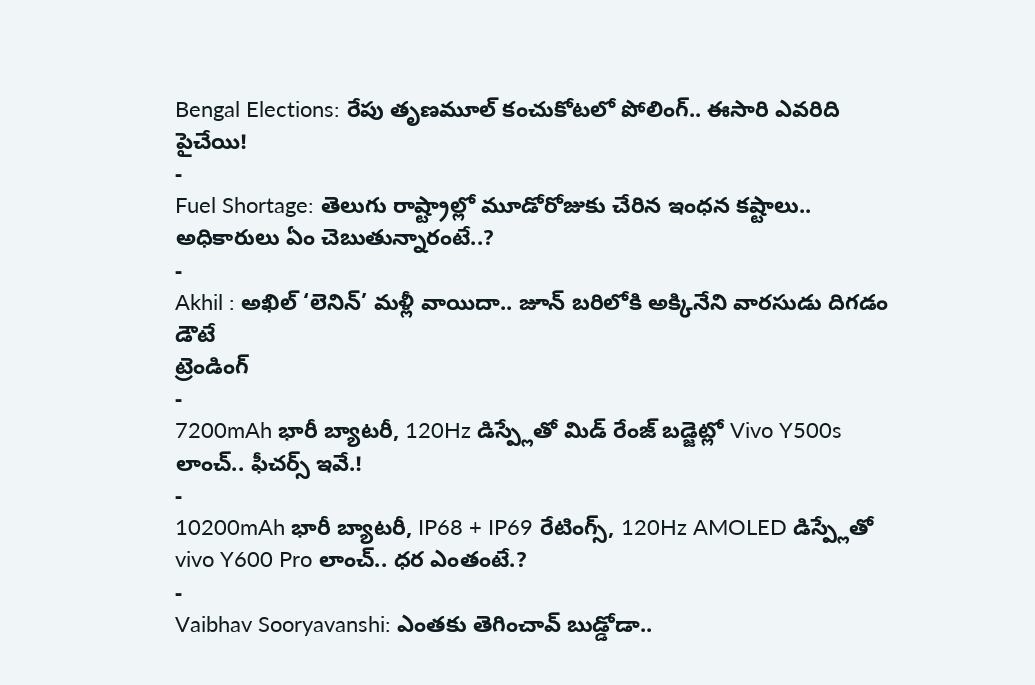Bengal Elections: రేపు తృణమూల్ కంచుకోటలో పోలింగ్.. ఈసారి ఎవరిది పైచేయి!
-
Fuel Shortage: తెలుగు రాష్ట్రాల్లో మూడోరోజుకు చేరిన ఇంధన కష్టాలు.. అధికారులు ఏం చెబుతున్నారంటే..?
-
Akhil : అఖిల్ ‘లెనిన్’ మళ్లీ వాయిదా.. జూన్ బరిలోకి అక్కినేని వారసుడు దిగడం డౌటే
ట్రెండింగ్
-
7200mAh భారీ బ్యాటరీ, 120Hz డిస్ప్లేతో మిడ్ రేంజ్ బడ్జెట్లో Vivo Y500s లాంచ్.. ఫీచర్స్ ఇవే.!
-
10200mAh భారీ బ్యాటరీ, IP68 + IP69 రేటింగ్స్, 120Hz AMOLED డిస్ప్లేతో vivo Y600 Pro లాంచ్.. ధర ఎంతంటే.?
-
Vaibhav Sooryavanshi: ఎంతకు తెగించావ్ బుడ్డోడా..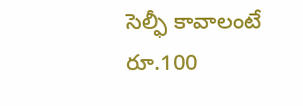సెల్ఫీ కావాలంటే రూ.100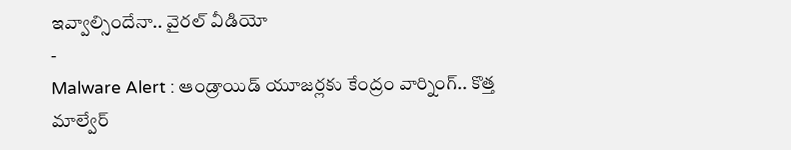ఇవ్వాల్సిందేనా.. వైరల్ వీడియో
-
Malware Alert : ఆండ్రాయిడ్ యూజర్లకు కేంద్రం వార్నింగ్.. కొత్త మాల్వేర్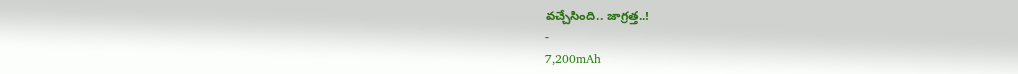వచ్చేసింది.. జాగ్రత్త..!
-
7,200mAh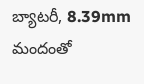బ్యాటరీ, 8.39mm మందంతో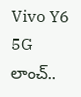Vivo Y6 5G లాంచ్..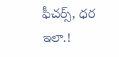ఫీచర్స్, ధర ఇలా.!